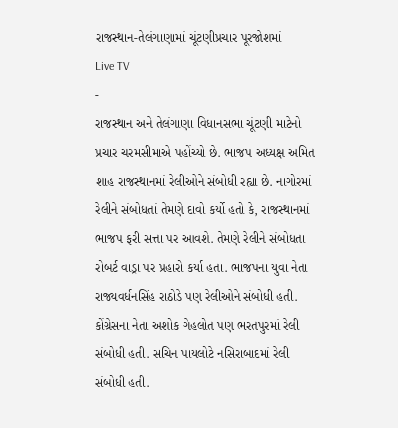રાજસ્થાન-તેલંગાણામાં ચૂંટણીપ્રચાર પૂરજોશમાં
Live TV
-
રાજસ્થાન અને તેલંગાણા વિધાનસભા ચૂંટણી માટેનો પ્રચાર ચરમસીમાએ પહોંચ્યો છે. ભાજપ અધ્યક્ષ અમિત શાહ રાજસ્થાનમાં રેલીઓને સંબોધી રહ્યા છે. નાગોરમાં રેલીને સંબોધતાં તેમણે દાવો કર્યો હતો કે, રાજસ્થાનમાં ભાજપ ફરી સત્તા પર આવશે. તેમણે રેલીને સંબોધતા રોબર્ટ વાડ્રા પર પ્રહારો કર્યા હતા. ભાજપના યુવા નેતા રાજ્યવર્ધનસિંહ રાઠોડે પણ રેલીઓને સંબોધી હતી. કોંગ્રેસના નેતા અશોક ગેહલોત પણ ભરતપુરમાં રેલી સંબોધી હતી. સચિન પાયલોટે નસિરાબાદમાં રેલી સંબોધી હતી.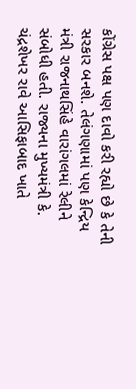કોંગ્રેસ પક્ષ પણ દાવો કરી રહ્યો છે કે તેની સરકાર બનશે. તેલંગણામાં પણ કેન્દ્રિય મંત્રી રાજનાથસિંહે વારાંગલમાં રેલીને સંબોધી હતી. રાજ્યના મુખ્યમંત્રી કે. ચંદ્રશેખર રાવે આસિફાબાદ ખાતે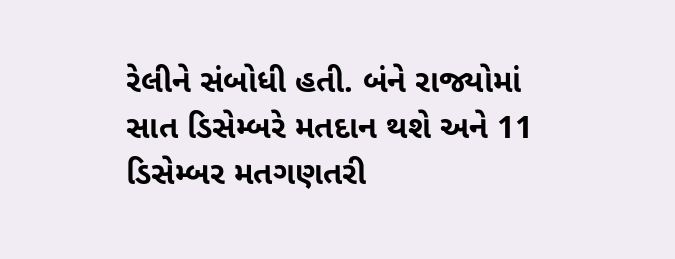રેલીને સંબોધી હતી. બંને રાજ્યોમાં સાત ડિસેમ્બરે મતદાન થશે અને 11 ડિસેમ્બર મતગણતરી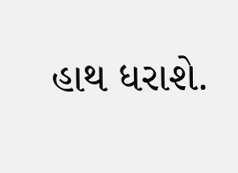હાથ ધરાશે.